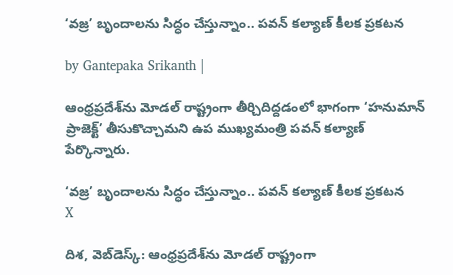‘వజ్ర’ బృందాలను సిద్ధం చేస్తున్నాం.. పవన్ కల్యాణ్ కీలక ప్రకటన

by Gantepaka Srikanth |

ఆంధ్రప్రదేశ్‌ను మోడల్ రాష్ట్రంగా తీర్చిదిద్దడంలో భాగంగా ‘హనుమాన్ ప్రాజెక్ట్’ తీసుకొచ్చామని ఉప ముఖ్యమంత్రి పవన్ కల్యాణ్ పేర్కొన్నారు.

‘వజ్ర’ బృందాలను సిద్ధం చేస్తున్నాం.. పవన్ కల్యాణ్ కీలక ప్రకటన
X

దిశ, వెబ్‌డెస్క్: ఆంధ్రప్రదేశ్‌ను మోడల్ రాష్ట్రంగా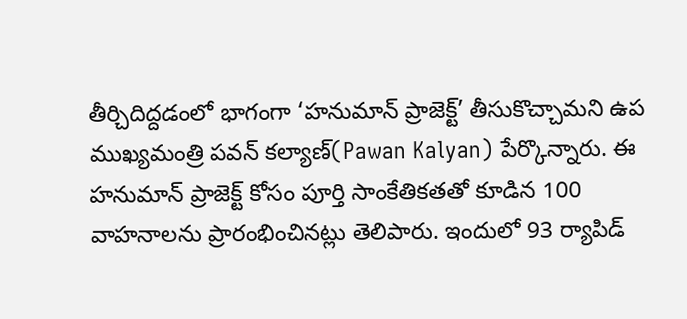తీర్చిదిద్దడంలో భాగంగా ‘హనుమాన్ ప్రాజెక్ట్’ తీసుకొచ్చామని ఉప ముఖ్యమంత్రి పవన్ కల్యాణ్(Pawan Kalyan) పేర్కొన్నారు. ఈ హనుమాన్ ప్రాజెక్ట్ కోసం పూర్తి సాంకేతికతతో కూడిన 100 వాహనాలను ప్రారంభించినట్లు తెలిపారు. ఇందులో 93 ర్యాపిడ్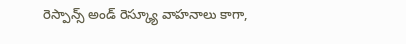రెస్పాన్స్ అండ్ రెస్క్యూ వాహనాలు కాగా,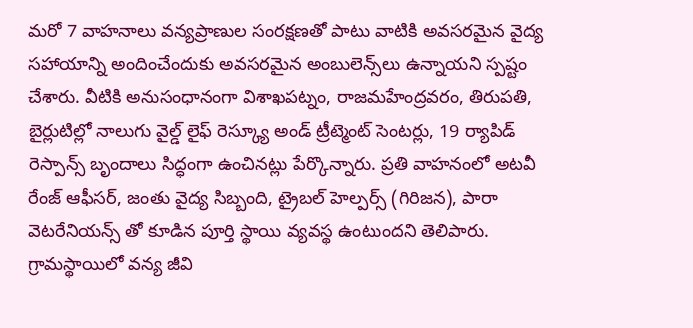మరో 7 వాహనాలు వన్యప్రాణుల సంరక్షణతో పాటు వాటికి అవసరమైన వైద్య సహాయాన్ని అందించేందుకు అవసరమైన అంబులెన్స్‌లు ఉన్నాయని స్పష్టం చేశారు. వీటికి అనుసంధానంగా విశాఖపట్నం, రాజమహేంద్రవరం, తిరుపతి, బైర్లుటిల్లో నాలుగు వైల్డ్ లైఫ్ రెస్క్యూ అండ్ ట్రీట్మెంట్ సెంటర్లు, 19 ర్యాపిడ్ రెస్పాన్స్ బృందాలు సిద్ధంగా ఉంచినట్లు పేర్కొన్నారు. ప్రతి వాహనంలో అటవీ రేంజ్ ఆఫీసర్, జంతు వైద్య సిబ్బంది, ట్రైబల్ హెల్పర్స్ (గిరిజన), పారా వెటరేనియన్స్ తో కూడిన పూర్తి స్థాయి వ్యవస్థ ఉంటుందని తెలిపారు. గ్రామస్థాయిలో వన్య జీవి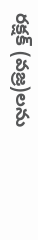రక్షక్ (వజ్ర)లను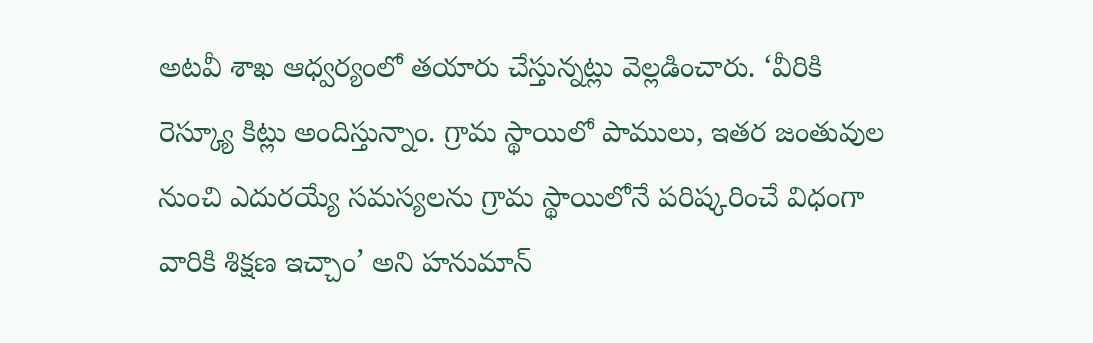అటవీ శాఖ ఆధ్వర్యంలో తయారు చేస్తున్నట్లు వెల్లడించారు. ‘వీరికి రెస్క్యూ కిట్లు అందిస్తున్నాం. గ్రామ స్థాయిలో పాములు, ఇతర జంతువుల నుంచి ఎదురయ్యే సమస్యలను గ్రామ స్థాయిలోనే పరిష్కరించే విధంగా వారికి శిక్షణ ఇచ్చాం’ అని హనుమాన్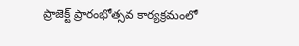ప్రాజెక్ట్ ప్రారంభోత్సవ కార్యక్రమంలో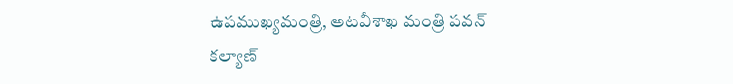ఉపముఖ్యమంత్రి, అటవీశాఖ మంత్రి పవన్ కల్యాణ్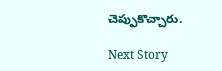చెప్పుకొచ్చారు.

Next Story